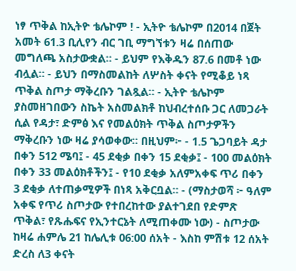ነፃ ጥቅል ከኢትዮ ቴሌኮም ! - ኢትዮ ቴሌኮም በ2014 በጀት አመት 61.3 ቢሊየን ብር ገቢ ማግኘቱን ዛሬ በሰጠው መግለጫ አስታውቋል። - ይህም የእቅዱን 87.6 በመቶ ነው ብሏል። - ይህን በማስመልከት ለሦስት ቀናት የሚቆይ ነጻ ጥቅል ስጦታ ማቅረቡን ገልጿል። - ኢትዮ ቴሌኮም ያስመዘገበውን ስኬት አስመልክቶ ከህብረተሰቡ ጋር ለመጋራት ሲል የዳታ፣ ድምፅ እና የመልዕክት ጥቅል ስጦታዎችን ማቅረቡን ነው ዛሬ ያሳወቀው። በዚህም፦ - 1.5 ጌጋባይት ዳታ በቀን 512 ሜባ፤ - 45 ደቂቃ በቀን 15 ደቂቃ፤ - 100 መልዕክት በቀን 33 መልዕክቶችን፤ - የ10 ደቂቃ አለምአቀፍ ጥሪ በቀን 3 ደቂቃ ለተጠቃሚዎች በነጻ አቅርቧል። - (ማስታወሻ ፦ ዓለም አቀፍ የጥሪ ስጦታው የተበረከተው ያልተገደበ የድምጽ ጥቅል፣ የጹሑፍና የኢንተርኔት ለሚጠቀሙ ነው) - ስጦታው ከዛሬ ሐምሌ 21 ከሌሊቱ 06:00 ሰአት - እስከ ምሽቱ 12 ሰአት ድረስ ለ3 ቀናት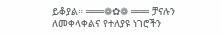ይቆያል። ═══❁✿❁ ═══ ቻናሉን ለመቀላቀልና የተለያዩ ነገሮችን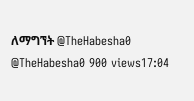ለማግኘት @TheHabesha0 @TheHabesha0 900 views17:04